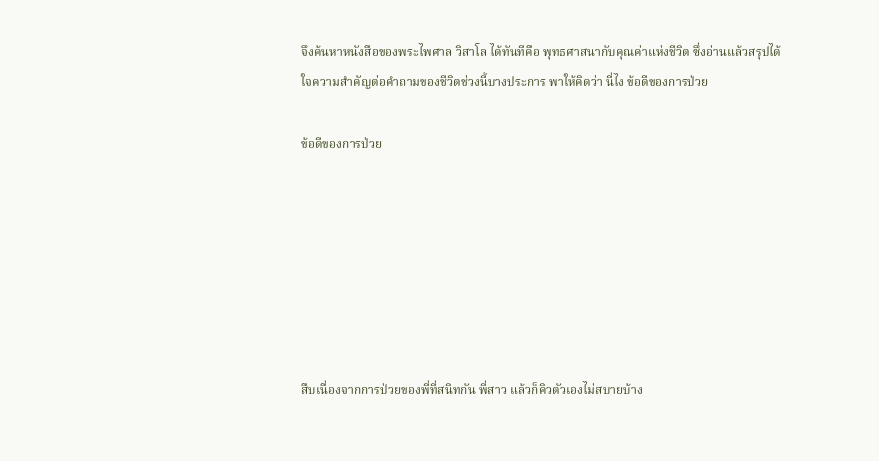จึงค้นหาหนังสือของพระไพศาล วิสาโล ได้ทันทีคือ พุทธศาสนากับคุณค่าแห่งชีวิต ซึ่งอ่านแล้วสรุปได้ใจความสำคัญต่อคำถามของชีวิตช่วงนี้บางประการ พาให้คิดว่า นี่ไง ข้อดีของการป่วย

ข้อดีของการป่วย







สืบเนื่องจากการป่วยของพี่ที่สนิทกัน พี่สาว แล้วก็คิวตัวเองไม่สบายบ้าง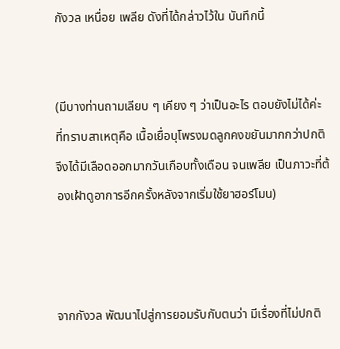กังวล เหนื่อย เพลีย ดังที่ได้กล่าวไว้ใน บันทึกนี้


(มีบางท่านถามเลียบ ๆ เคียง ๆ ว่าเป็นอะไร ตอบยังไม่ได้ค่ะ ที่ทราบสาเหตุคือ เนื้อเยื่อบุโพรงมดลูกคงขยันมากกว่าปกติ จึงได้มีเลือดออกมากวันเกือบทั้งเดือน จนเพลีย เป็นภาวะที่ต้องเฝ้าดูอาการอีกครั้งหลังจากเริ่มใช้ยาฮอร์โมน)



จากกังวล พัฒนาไปสู่การยอมรับกับตนว่า มีเรื่องที่ไม่ปกติ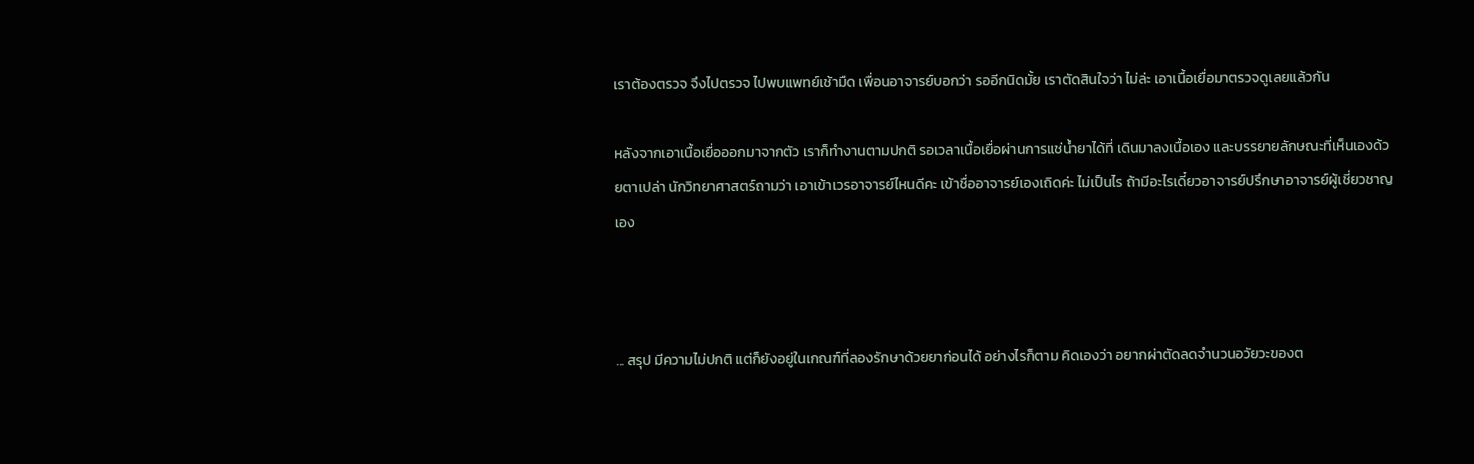เราต้องตรวจ จึงไปตรวจ ไปพบแพทย์เช้ามืด เพื่อนอาจารย์บอกว่า รออีกนิดมั้ย เราตัดสินใจว่า ไม่ล่ะ เอาเนื้อเยื่อมาตรวจดูเลยแล้วกัน

หลังจากเอาเนื้อเยื่อออกมาจากตัว เราก็ทำงานตามปกติ รอเวลาเนื้อเยื่อผ่านการแช่น้ำยาได้ที่ เดินมาลงเนื้อเอง และบรรยายลักษณะที่เห็นเองด้วยตาเปล่า นักวิทยาศาสตร์ถามว่า เอาเข้าเวรอาจารย์ไหนดีคะ เข้าชื่ออาจารย์เองเถิดค่ะ ไม่เป็นไร ถ้ามีอะไรเดี๋ยวอาจารย์ปรึกษาอาจารย์ผู้เชี่ยวชาญเอง



... สรุป มีความไม่ปกติ แต่ก็ยังอยู่ในเกณฑ์ที่ลองรักษาด้วยยาก่อนได้ อย่างไรก็ตาม คิดเองว่า อยากผ่าตัดลดจำนวนอวัยวะของต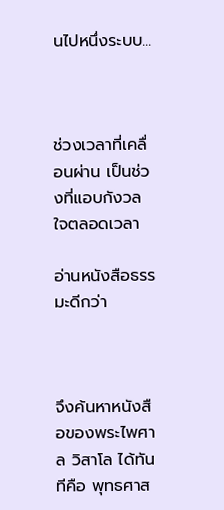นไปหนึ่งระบบ...



ช่วงเวลาที่เคลื่อนผ่าน เป็นช่วงที่แอบกังวลใจตลอดเวลา

อ่านหนังสือธรรมะดีกว่า



จึงค้นหาหนังสือของพระไพศาล วิสาโล ได้ทันทีคือ พุทธศาส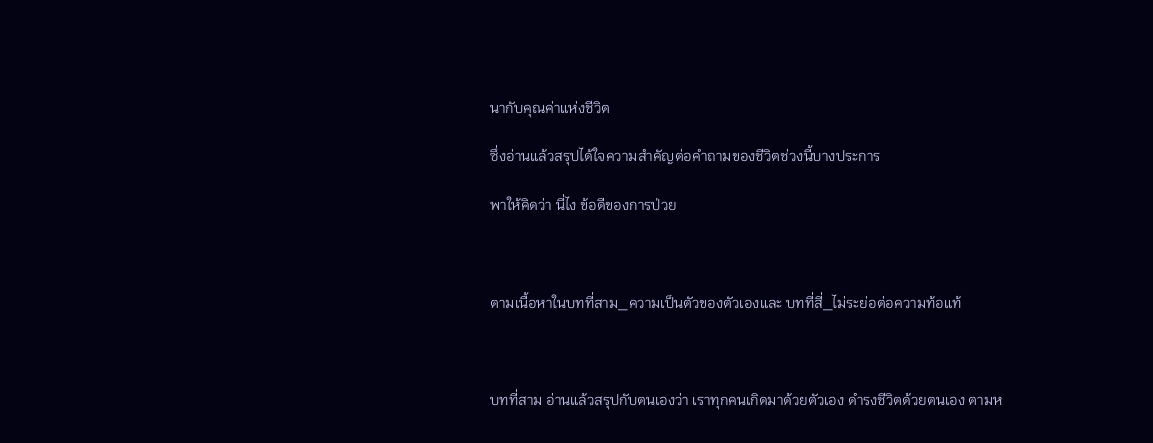นากับคุณค่าแห่งชีวิต

ซึ่งอ่านแล้วสรุปได้ใจความสำคัญต่อคำถามของชีวิตช่วงนี้บางประการ

พาให้คิดว่า นี่ไง ข้อดีของการป่วย



ตามเนื้อหาในบทที่สาม_ความเป็นตัวของตัวเองและ บทที่สี่_ไม่ระย่อต่อความท้อแท้



บทที่สาม อ่านแล้วสรุปกับตนเองว่า เราทุกคนเกิดมาด้วยตัวเอง ดำรงชีวิตด้วยตนเอง ตามห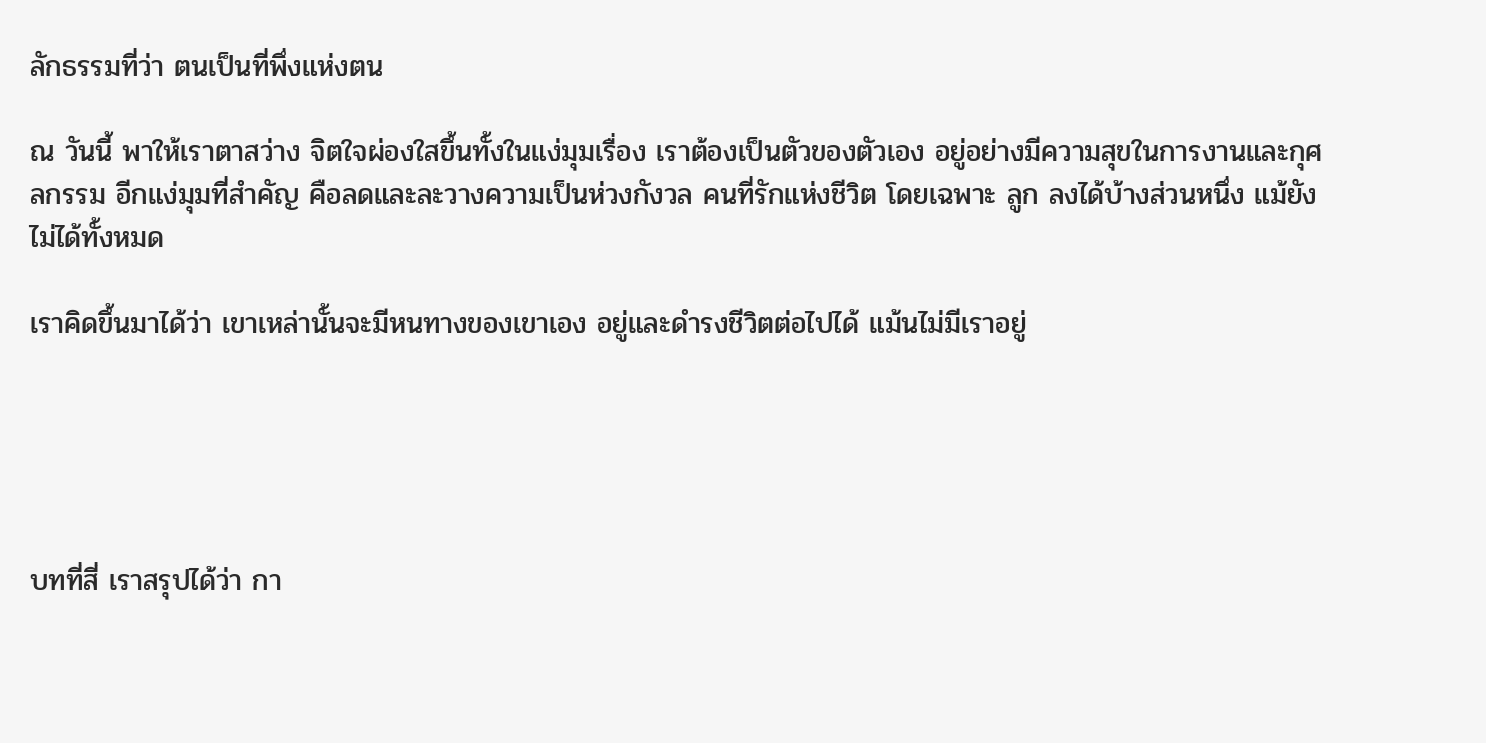ลักธรรมที่ว่า ตนเป็นที่พึ่งแห่งตน

ณ วันนี้ พาให้เราตาสว่าง จิตใจผ่องใสขึ้นทั้งในแง่มุมเรื่อง เราต้องเป็นตัวของตัวเอง อยู่อย่างมีความสุขในการงานและกุศลกรรม อีกแง่มุมที่สำคัญ คือลดและละวางความเป็นห่วงกังวล คนที่รักแห่งชีวิต โดยเฉพาะ ลูก ลงได้บ้างส่วนหนึ่ง แม้ยังไม่ได้ทั้งหมด

เราคิดขึ้นมาได้ว่า เขาเหล่านั้นจะมีหนทางของเขาเอง อยู่และดำรงชีวิตต่อไปได้ แม้นไม่มีเราอยู่





บทที่สี่ เราสรุปได้ว่า กา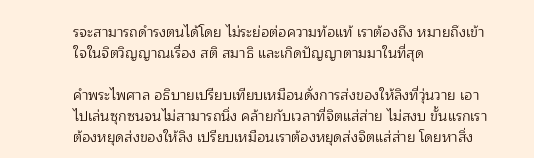รจะสามารถดำรงตนได้โดย ไม่ระย่อต่อความท้อแท้ เราต้องถึง หมายถึงเข้าใจในจิตวิญญาณเรื่อง สติ สมาธิ และเกิดปัญญาตามมาในที่สุด

คำพระไพศาล อธิบายเปรียบเทียบเหมือนดั่งการส่งของให้ลิงที่วุ่นวาย เอาไปเล่นซุกซนจนไม่สามารถนิ่ง คล้ายกับเวลาที่จิตแส่ส่าย ไม่สงบ ขั้นแรกเราต้องหยุดส่งของให้ลิง เปรียบเหมือนเราต้องหยุดส่งจิตแส่ส่าย โดยหาสิ่ง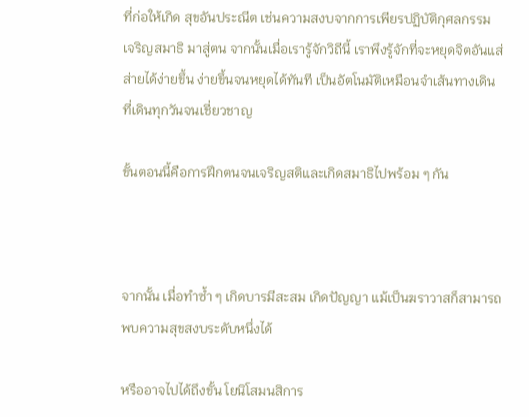ที่ก่อให้เกิด สุขอันประณีต เช่นความสงบจากการเพียรปฏิบัติกุศลกรรม เจริญสมาธิ มาสู่ตน จากนั้นเมื่อเรารู้จักวิถีนี้ เราพึงรู้จักที่จะหยุดจิตอันแส่ส่ายได้ง่ายขึ้น ง่ายขึ้นจนหยุดได้ทันที เป็นอัตโนมัติเหมือนจำเส้นทางเดินที่เดินทุกวันจนเชี่ยวชาญ

ขั้นตอนนี้คือการฝึกตนจนเจริญสติและเกิดสมาธิไปพร้อม ๆ กัน



จากนั้น เมื่อทำซ้ำ ๆ เกิดบารมีสะสม เกิดปัญญา แม้เป็นฆราวาสก็สามารถ พบความสุขสงบระดับหนึ่งได้

หรืออาจไปได้ถึงขั้น โยนิโสมนสิการ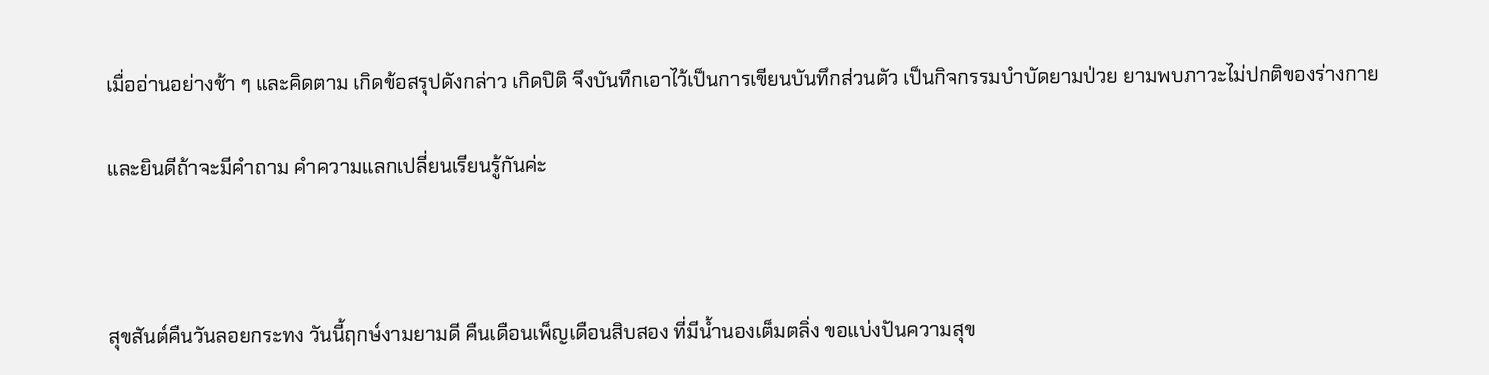เมื่ออ่านอย่างช้า ๆ และคิดตาม เกิดข้อสรุปดังกล่าว เกิดปิติ จึงบันทึกเอาไว้เป็นการเขียนบันทึกส่วนตัว เป็นกิจกรรมบำบัดยามป่วย ยามพบภาวะไม่ปกติของร่างกาย

และยินดีถ้าจะมีคำถาม คำความแลกเปลี่ยนเรียนรู้กันค่ะ



สุขสันต์คืนวันลอยกระทง วันนี้ฤกษ์งามยามดี คืนเดือนเพ็ญเดือนสิบสอง ที่มีน้ำนองเต็มตลิ่ง ขอแบ่งปันความสุข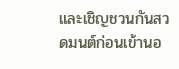และเชิญชวนกันสวดมนต์ก่อนเข้านอ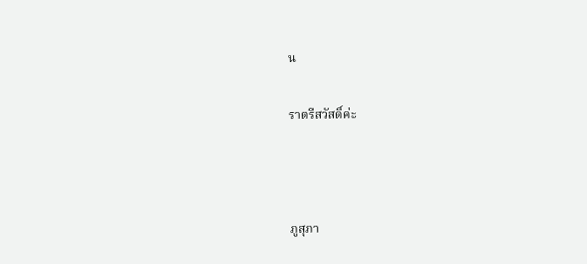น

ราตรีสวัสดิ์ค่ะ



ภูสุภา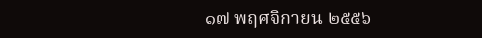๑๗ พฤศจิกายน ๒๕๕๖